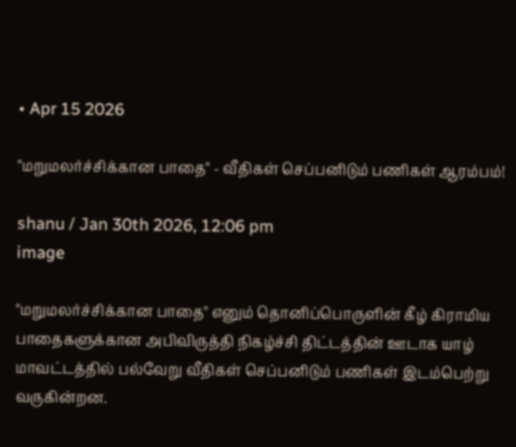• Apr 15 2026

"மறுமலர்ச்சிக்கான பாதை" - வீதிகள் செப்பனிடும் பணிகள் ஆரம்பம்!

shanu / Jan 30th 2026, 12:06 pm
image

"மறுமலர்ச்சிக்கான பாதை" எனும் தொனிப்பொருளின் கீழ் கிராமிய பாதைகளுக்கான அபிவிருத்தி நிகழ்ச்சி திட்டத்தின் ஊடாக யாழ் மாவட்டத்தில் பல்வேறு வீதிகள் செப்பனிடும் பணிகள் இடம்பெற்று வருகின்றன.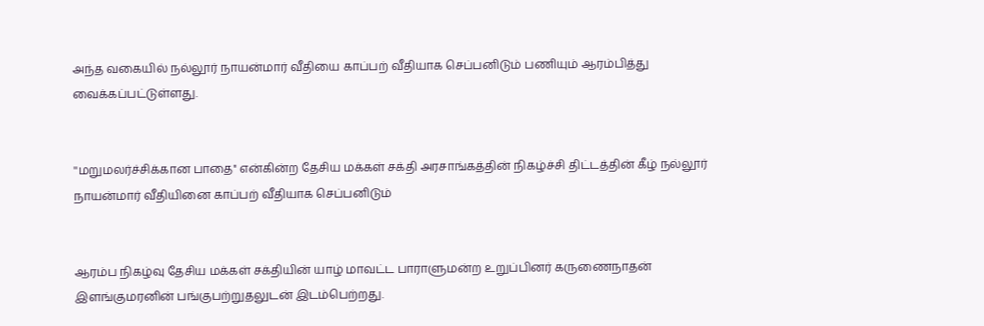அந்த வகையில் நல்லூர் நாயன்மார் வீதியை காப்பற் வீதியாக செப்பனிடும் பணியும் ஆரம்பித்து வைக்கப்பட்டுள்ளது.


''மறுமலர்ச்சிக்கான பாதை'' என்கின்ற தேசிய மக்கள் சக்தி அரசாங்கத்தின் நிகழ்ச்சி திட்டத்தின் கீழ் நல்லூர் நாயன்மார் வீதியினை காப்பற் வீதியாக செப்பனிடும்


ஆரம்ப நிகழ்வு தேசிய மக்கள் சக்தியின் யாழ் மாவட்ட பாராளுமன்ற உறுப்பினர் கருணைநாதன் இளங்குமரனின் பங்குபற்றுதலுடன் இடம்பெற்றது.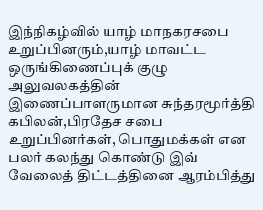இந்நிகழ்வில் யாழ் மாநகரசபை உறுப்பினரும்,யாழ் மாவட்ட ஒருங்கிணைப்புக் குழு அலுவலகத்தின் இணைப்பாளருமான சுந்தரமூர்த்தி கபிலன்,பிரதேச சபை உறுப்பினர்கள், பொதுமக்கள் என பலர் கலந்து கொண்டு இவ் வேலைத் திட்டத்தினை ஆரம்பித்து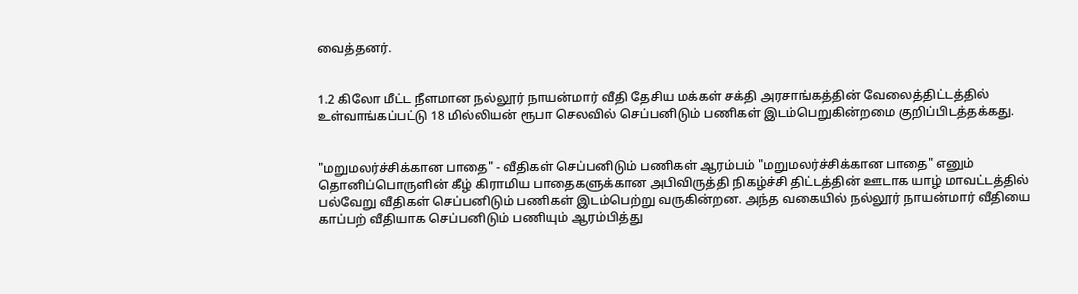வைத்தனர்.


1.2 கிலோ மீட்ட நீளமான நல்லூர் நாயன்மார் வீதி தேசிய மக்கள் சக்தி அரசாங்கத்தின் வேலைத்திட்டத்தில் உள்வாங்கப்பட்டு 18 மில்லியன் ரூபா செலவில் செப்பனிடும் பணிகள் இடம்பெறுகின்றமை குறிப்பிடத்தக்கது.


"மறுமலர்ச்சிக்கான பாதை" - வீதிகள் செப்பனிடும் பணிகள் ஆரம்பம் "மறுமலர்ச்சிக்கான பாதை" எனும் தொனிப்பொருளின் கீழ் கிராமிய பாதைகளுக்கான அபிவிருத்தி நிகழ்ச்சி திட்டத்தின் ஊடாக யாழ் மாவட்டத்தில் பல்வேறு வீதிகள் செப்பனிடும் பணிகள் இடம்பெற்று வருகின்றன. அந்த வகையில் நல்லூர் நாயன்மார் வீதியை காப்பற் வீதியாக செப்பனிடும் பணியும் ஆரம்பித்து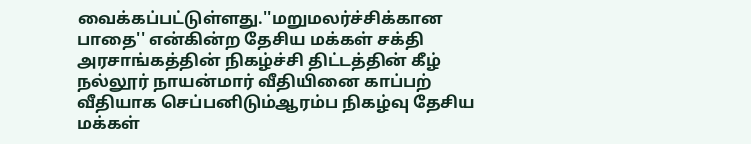வைக்கப்பட்டுள்ளது.''மறுமலர்ச்சிக்கான பாதை'' என்கின்ற தேசிய மக்கள் சக்தி அரசாங்கத்தின் நிகழ்ச்சி திட்டத்தின் கீழ் நல்லூர் நாயன்மார் வீதியினை காப்பற் வீதியாக செப்பனிடும்ஆரம்ப நிகழ்வு தேசிய மக்கள்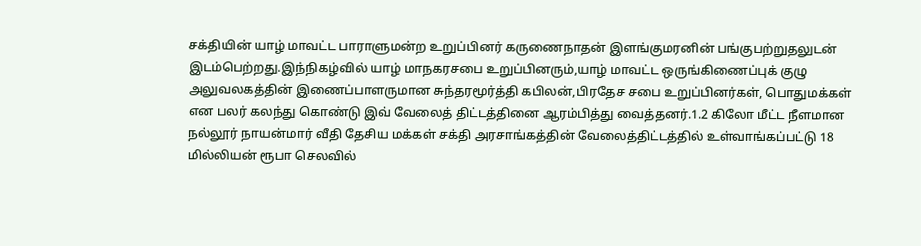சக்தியின் யாழ் மாவட்ட பாராளுமன்ற உறுப்பினர் கருணைநாதன் இளங்குமரனின் பங்குபற்றுதலுடன் இடம்பெற்றது.இந்நிகழ்வில் யாழ் மாநகரசபை உறுப்பினரும்,யாழ் மாவட்ட ஒருங்கிணைப்புக் குழு அலுவலகத்தின் இணைப்பாளருமான சுந்தரமூர்த்தி கபிலன்,பிரதேச சபை உறுப்பினர்கள், பொதுமக்கள் என பலர் கலந்து கொண்டு இவ் வேலைத் திட்டத்தினை ஆரம்பித்து வைத்தனர்.1.2 கிலோ மீட்ட நீளமான நல்லூர் நாயன்மார் வீதி தேசிய மக்கள் சக்தி அரசாங்கத்தின் வேலைத்திட்டத்தில் உள்வாங்கப்பட்டு 18 மில்லியன் ரூபா செலவில்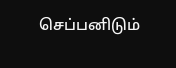செப்பனிடும்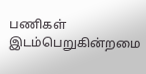பணிகள் இடம்பெறுகின்றமை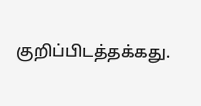குறிப்பிடத்தக்கது.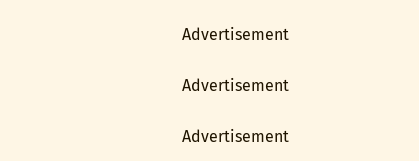Advertisement

Advertisement

Advertisement